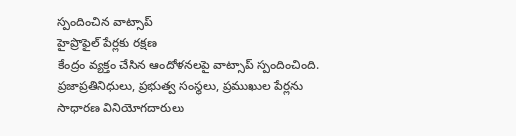స్పందించిన వాట్సాప్
హైప్రొఫైల్ పేర్లకు రక్షణ
కేంద్రం వ్యక్తం చేసిన ఆందోళనలపై వాట్సాప్ స్పందించింది. ప్రజాప్రతినిధులు, ప్రభుత్వ సంస్థలు, ప్రముఖుల పేర్లను సాధారణ వినియోగదారులు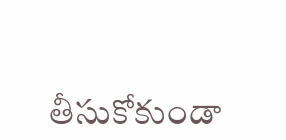తీసుకోకుండా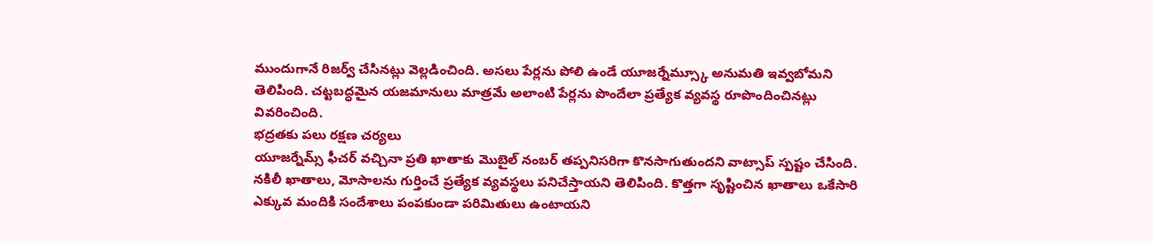ముందుగానే రిజర్వ్ చేసినట్లు వెల్లడించింది. అసలు పేర్లను పోలి ఉండే యూజర్నేమ్స్కూ అనుమతి ఇవ్వబోమని తెలిపింది. చట్టబద్ధమైన యజమానులు మాత్రమే అలాంటి పేర్లను పొందేలా ప్రత్యేక వ్యవస్థ రూపొందించినట్లు వివరించింది.
భద్రతకు పలు రక్షణ చర్యలు
యూజర్నేమ్స్ ఫీచర్ వచ్చినా ప్రతి ఖాతాకు మొబైల్ నంబర్ తప్పనిసరిగా కొనసాగుతుందని వాట్సాప్ స్పష్టం చేసింది. నకిలీ ఖాతాలు, మోసాలను గుర్తించే ప్రత్యేక వ్యవస్థలు పనిచేస్తాయని తెలిపింది. కొత్తగా సృష్టించిన ఖాతాలు ఒకేసారి ఎక్కువ మందికి సందేశాలు పంపకుండా పరిమితులు ఉంటాయని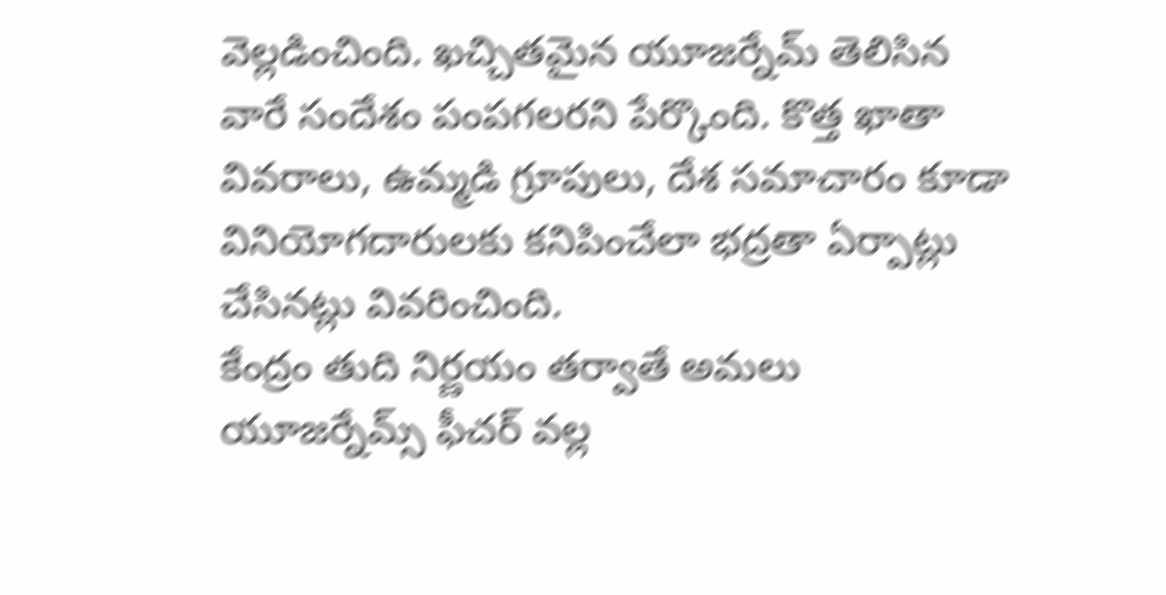వెల్లడించింది. ఖచ్చితమైన యూజర్నేమ్ తెలిసిన వారే సందేశం పంపగలరని పేర్కొంది. కొత్త ఖాతా వివరాలు, ఉమ్మడి గ్రూపులు, దేశ సమాచారం కూడా వినియోగదారులకు కనిపించేలా భద్రతా ఏర్పాట్లు చేసినట్లు వివరించింది.
కేంద్రం తుది నిర్ణయం తర్వాతే అమలు
యూజర్నేమ్స్ ఫీచర్ వల్ల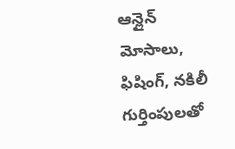ఆన్లైన్ మోసాలు, ఫిషింగ్, నకిలీ గుర్తింపులతో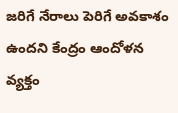జరిగే నేరాలు పెరిగే అవకాశం ఉందని కేంద్రం ఆందోళన వ్యక్తం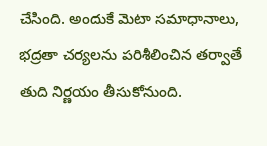చేసింది. అందుకే మెటా సమాధానాలు, భద్రతా చర్యలను పరిశీలించిన తర్వాతే తుది నిర్ణయం తీసుకోనుంది.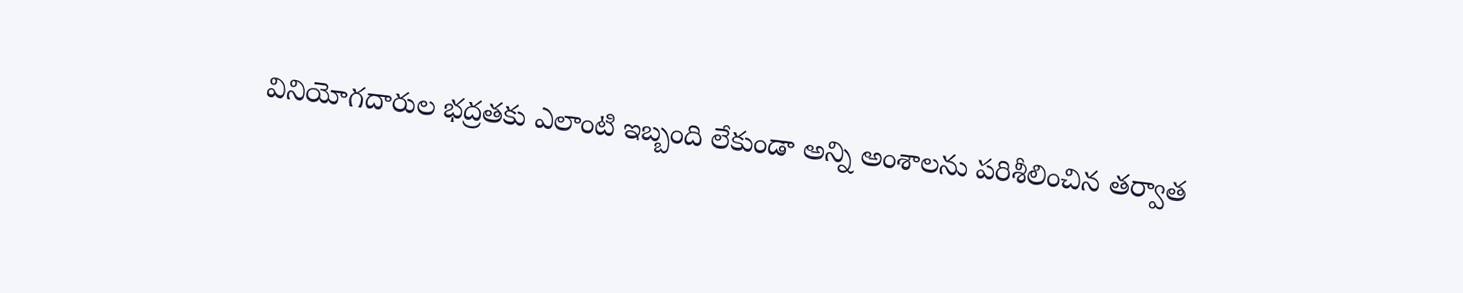వినియోగదారుల భద్రతకు ఎలాంటి ఇబ్బంది లేకుండా అన్ని అంశాలను పరిశీలించిన తర్వాత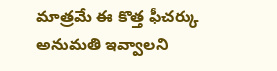మాత్రమే ఈ కొత్త ఫీచర్కు అనుమతి ఇవ్వాలని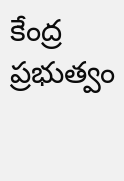కేంద్ర ప్రభుత్వం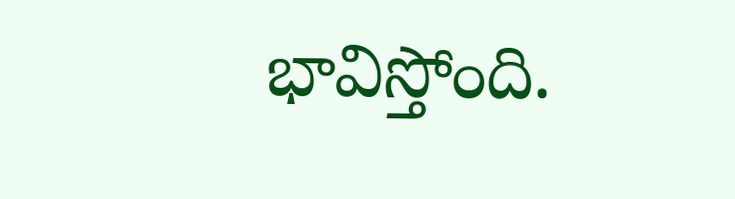భావిస్తోంది.